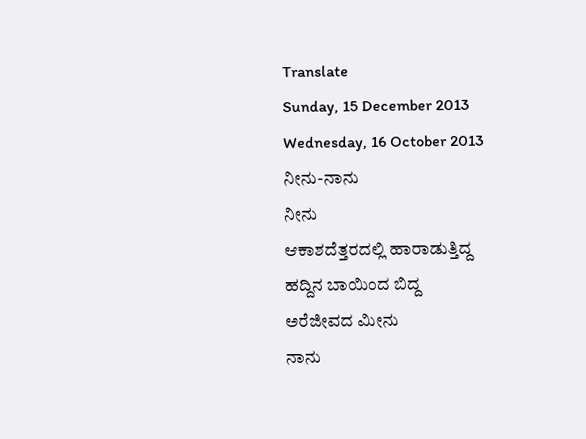Translate
Sunday, 15 December 2013
Wednesday, 16 October 2013
ನೀನು-ನಾನು
ನೀನು
ಆಕಾಶದೆತ್ತರದಲ್ಲಿ ಹಾರಾಡುತ್ತಿದ್ದ
ಹದ್ದಿನ ಬಾಯಿಂದ ಬಿದ್ದ
ಅರೆಜೀವದ ಮೀನು
ನಾನು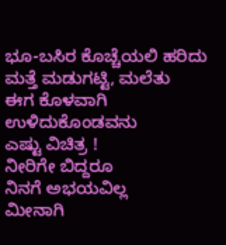ಭೂ-ಬಸಿರ ಕೊಚ್ಚೆಯಲಿ ಹರಿದು
ಮತ್ತೆ ಮಡುಗಟ್ಟಿ, ಮಲೆತು
ಈಗ ಕೊಳವಾಗಿ ಉಳಿದುಕೊಂಡವನು
ಎಷ್ಟು ವಿಚಿತ್ರ !
ನೀರಿಗೇ ಬಿದ್ದರೂ
ನಿನಗೆ ಅಭಯವಿಲ್ಲ
ಮೀನಾಗಿ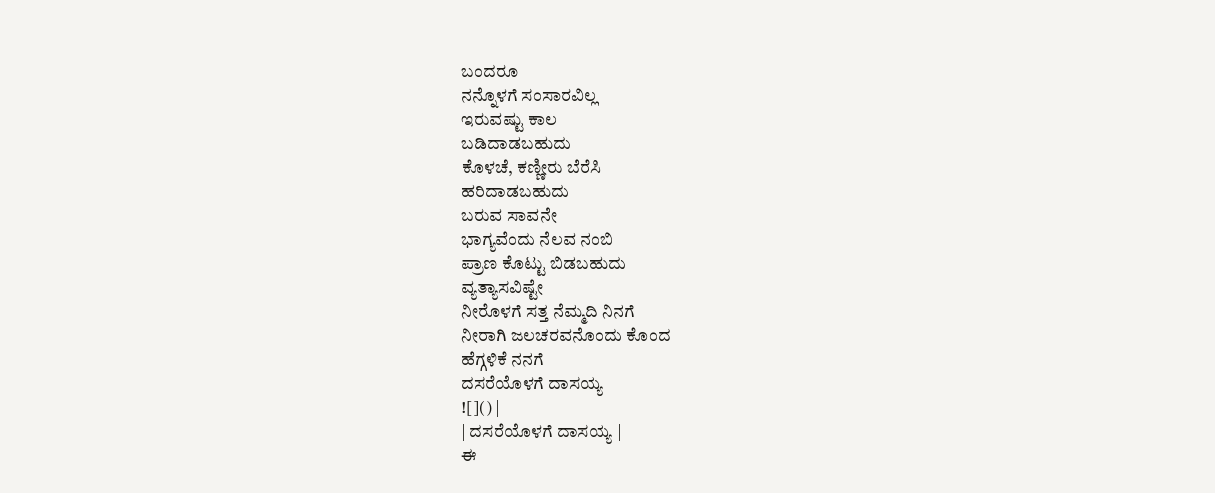ಬಂದರೂ
ನನ್ನೊಳಗೆ ಸಂಸಾರವಿಲ್ಲ
ಇರುವಷ್ಟು ಕಾಲ
ಬಡಿದಾಡಬಹುದು
ಕೊಳಚೆ, ಕಣ್ಣೀರು ಬೆರೆಸಿ
ಹರಿದಾಡಬಹುದು
ಬರುವ ಸಾವನೇ
ಭಾಗ್ಯವೆಂದು ನೆಲವ ನಂಬಿ
ಪ್ರಾಣ ಕೊಟ್ಟು ಬಿಡಬಹುದು
ವ್ಯತ್ಯಾಸವಿಷ್ಟೇ
ನೀರೊಳಗೆ ಸತ್ತ ನೆಮ್ಮದಿ ನಿನಗೆ
ನೀರಾಗಿ ಜಲಚರವನೊಂದು ಕೊಂದ
ಹೆಗ್ಗಳಿಕೆ ನನಗೆ
ದಸರೆಯೊಳಗೆ ದಾಸಯ್ಯ
![]() |
| ದಸರೆಯೊಳಗೆ ದಾಸಯ್ಯ |
ಈ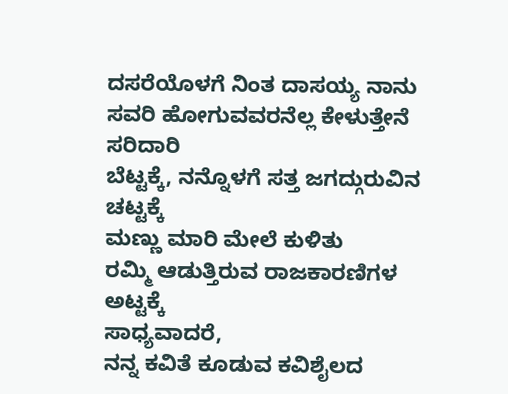ದಸರೆಯೊಳಗೆ ನಿಂತ ದಾಸಯ್ಯ ನಾನು
ಸವರಿ ಹೋಗುವವರನೆಲ್ಲ ಕೇಳುತ್ತೇನೆ ಸರಿದಾರಿ
ಬೆಟ್ಟಕ್ಕೆ, ನನ್ನೊಳಗೆ ಸತ್ತ ಜಗದ್ಗುರುವಿನ ಚಟ್ಟಕ್ಕೆ
ಮಣ್ಣು ಮಾರಿ ಮೇಲೆ ಕುಳಿತು
ರಮ್ಮಿ ಆಡುತ್ತಿರುವ ರಾಜಕಾರಣಿಗಳ ಅಟ್ಟಕ್ಕೆ
ಸಾಧ್ಯವಾದರೆ,
ನನ್ನ ಕವಿತೆ ಕೂಡುವ ಕವಿಶೈಲದ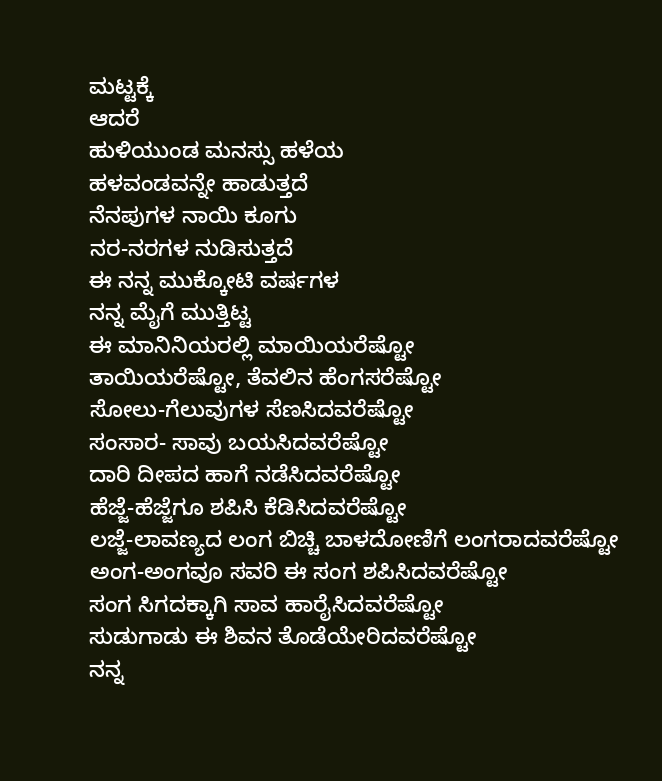ಮಟ್ಟಕ್ಕೆ
ಆದರೆ
ಹುಳಿಯುಂಡ ಮನಸ್ಸು ಹಳೆಯ
ಹಳವಂಡವನ್ನೇ ಹಾಡುತ್ತದೆ
ನೆನಪುಗಳ ನಾಯಿ ಕೂಗು
ನರ-ನರಗಳ ನುಡಿಸುತ್ತದೆ
ಈ ನನ್ನ ಮುಕ್ಕೋಟಿ ವರ್ಷಗಳ
ನನ್ನ ಮೈಗೆ ಮುತ್ತಿಟ್ಟ
ಈ ಮಾನಿನಿಯರಲ್ಲಿ ಮಾಯಿಯರೆಷ್ಟೋ
ತಾಯಿಯರೆಷ್ಟೋ, ತೆವಲಿನ ಹೆಂಗಸರೆಷ್ಟೋ
ಸೋಲು-ಗೆಲುವುಗಳ ಸೆಣಸಿದವರೆಷ್ಟೋ
ಸಂಸಾರ- ಸಾವು ಬಯಸಿದವರೆಷ್ಟೋ
ದಾರಿ ದೀಪದ ಹಾಗೆ ನಡೆಸಿದವರೆಷ್ಟೋ
ಹೆಜ್ಜೆ-ಹೆಜ್ಜೆಗೂ ಶಪಿಸಿ ಕೆಡಿಸಿದವರೆಷ್ಟೋ
ಲಜ್ಜೆ-ಲಾವಣ್ಯದ ಲಂಗ ಬಿಚ್ಚಿ ಬಾಳದೋಣಿಗೆ ಲಂಗರಾದವರೆಷ್ಟೋ
ಅಂಗ-ಅಂಗವೂ ಸವರಿ ಈ ಸಂಗ ಶಪಿಸಿದವರೆಷ್ಟೋ
ಸಂಗ ಸಿಗದಕ್ಕಾಗಿ ಸಾವ ಹಾರೈಸಿದವರೆಷ್ಟೋ
ಸುಡುಗಾಡು ಈ ಶಿವನ ತೊಡೆಯೇರಿದವರೆಷ್ಟೋ
ನನ್ನ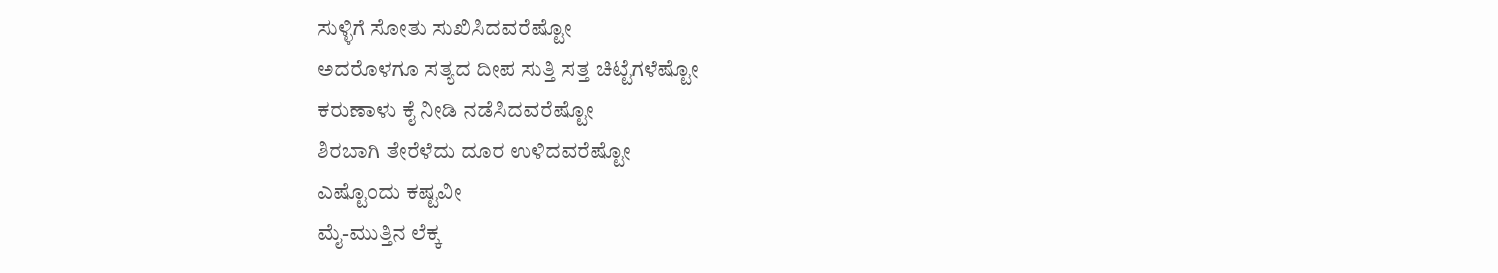ಸುಳ್ಳಿಗೆ ಸೋತು ಸುಖಿಸಿದವರೆಷ್ಟೋ
ಅದರೊಳಗೂ ಸತ್ಯದ ದೀಪ ಸುತ್ತಿ ಸತ್ತ ಚಿಟ್ಟೆಗಳೆಷ್ಟೋ
ಕರುಣಾಳು ಕೈ ನೀಡಿ ನಡೆಸಿದವರೆಷ್ಟೋ
ಶಿರಬಾಗಿ ತೇರೆಳೆದು ದೂರ ಉಳಿದವರೆಷ್ಟೋ
ಎಷ್ಟೊಂದು ಕಷ್ಟವೀ
ಮೈ-ಮುತ್ತಿನ ಲೆಕ್ಕ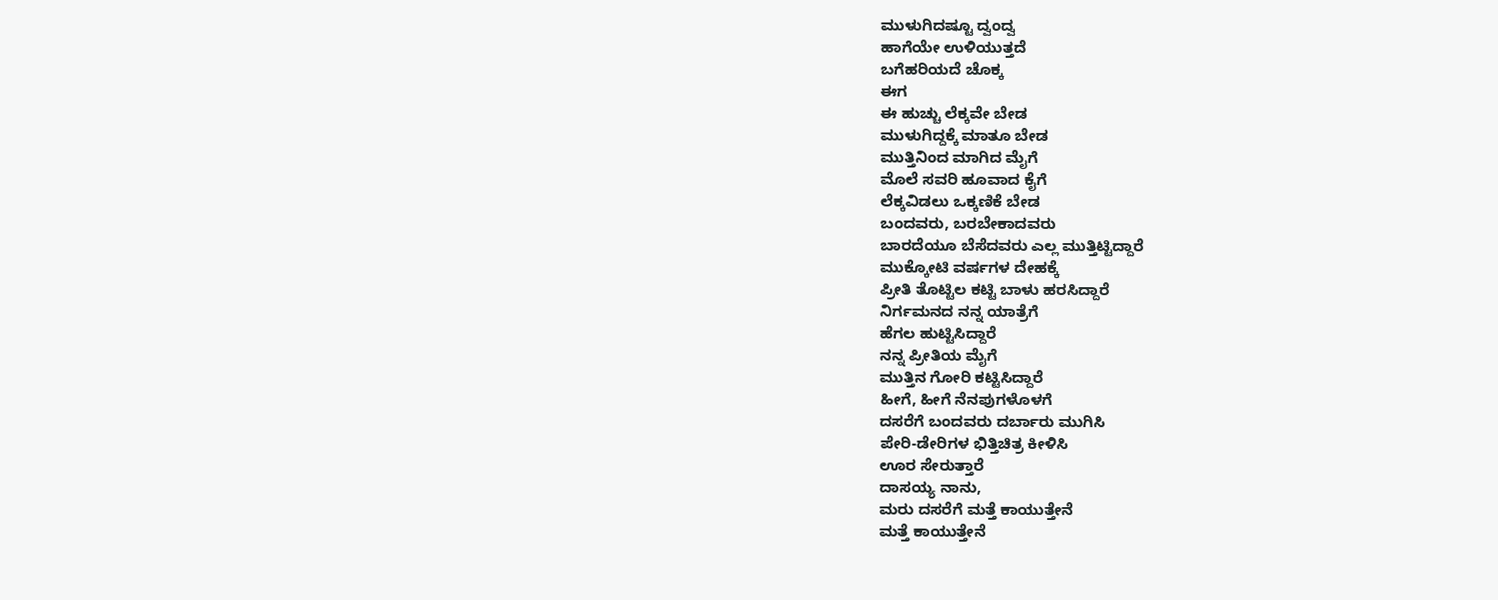ಮುಳುಗಿದಷ್ಟೂ ದ್ವಂದ್ವ
ಹಾಗೆಯೇ ಉಳಿಯುತ್ತದೆ
ಬಗೆಹರಿಯದೆ ಚೊಕ್ಕ
ಈಗ
ಈ ಹುಚ್ಚು ಲೆಕ್ಕವೇ ಬೇಡ
ಮುಳುಗಿದ್ದಕ್ಕೆ ಮಾತೂ ಬೇಡ
ಮುತ್ತಿನಿಂದ ಮಾಗಿದ ಮೈಗೆ
ಮೊಲೆ ಸವರಿ ಹೂವಾದ ಕೈಗೆ
ಲೆಕ್ಕವಿಡಲು ಒಕ್ಕಣಿಕೆ ಬೇಡ
ಬಂದವರು, ಬರಬೇಕಾದವರು
ಬಾರದೆಯೂ ಬೆಸೆದವರು ಎಲ್ಲ ಮುತ್ತಿಟ್ಟಿದ್ದಾರೆ
ಮುಕ್ಕೋಟಿ ವರ್ಷಗಳ ದೇಹಕ್ಕೆ
ಪ್ರೀತಿ ತೊಟ್ಟಿಲ ಕಟ್ಟಿ ಬಾಳು ಹರಸಿದ್ದಾರೆ
ನಿರ್ಗಮನದ ನನ್ನ ಯಾತ್ರೆಗೆ
ಹೆಗಲ ಹುಟ್ಟಿಸಿದ್ದಾರೆ
ನನ್ನ ಪ್ರೀತಿಯ ಮೈಗೆ
ಮುತ್ತಿನ ಗೋರಿ ಕಟ್ಟಿಸಿದ್ದಾರೆ
ಹೀಗೆ, ಹೀಗೆ ನೆನಪುಗಳೊಳಗೆ
ದಸರೆಗೆ ಬಂದವರು ದರ್ಬಾರು ಮುಗಿಸಿ
ಪೇರಿ-ಡೇರಿಗಳ ಭಿತ್ತಿಚಿತ್ರ ಕೀಳಿಸಿ
ಊರ ಸೇರುತ್ತಾರೆ
ದಾಸಯ್ಯ ನಾನು,
ಮರು ದಸರೆಗೆ ಮತ್ತೆ ಕಾಯುತ್ತೇನೆ
ಮತ್ತೆ ಕಾಯುತ್ತೇನೆ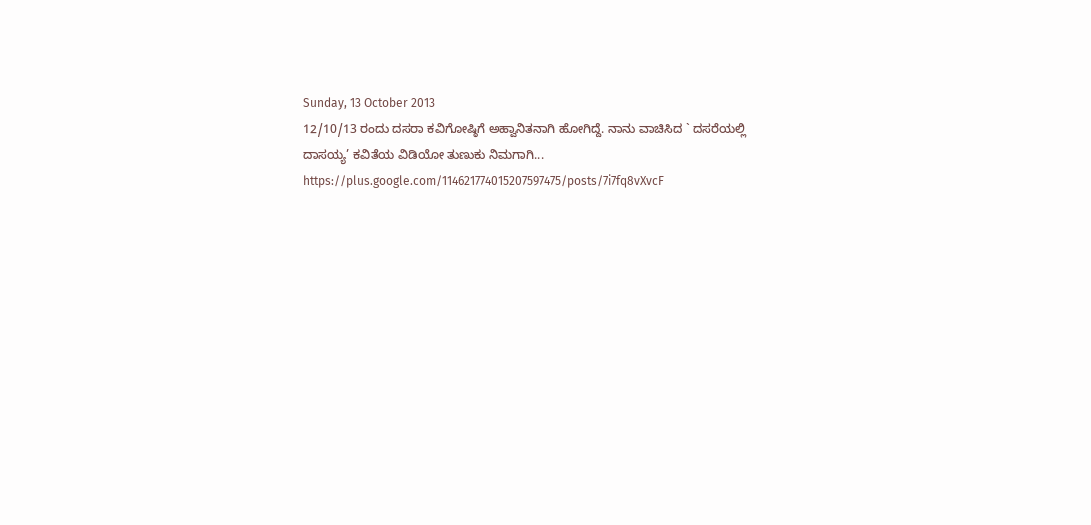Sunday, 13 October 2013
12/10/13 ರಂದು ದಸರಾ ಕವಿಗೋಷ್ಠಿಗೆ ಅಹ್ವಾನಿತನಾಗಿ ಹೋಗಿದ್ದೆ. ನಾನು ವಾಚಿಸಿದ ` ದಸರೆಯಲ್ಲಿ ದಾಸಯ್ಯ’ ಕವಿತೆಯ ವಿಡಿಯೋ ತುಣುಕು ನಿಮಗಾಗಿ... https://plus.google.com/114621774015207597475/posts/7i7fq8vXvcF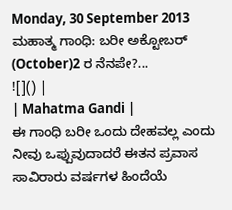Monday, 30 September 2013
ಮಹಾತ್ಮ ಗಾಂಧಿ: ಬರೀ ಅಕ್ಟೋಬರ್ (October)2 ರ ನೆನಪೇ?...
![]() |
| Mahatma Gandi |
ಈ ಗಾಂಧಿ ಬರೀ ಒಂದು ದೇಹವಲ್ಲ ಎಂದು ನೀವು ಒಪ್ಪುವುದಾದರೆ ಈತನ ಪ್ರವಾಸ ಸಾವಿರಾರು ವರ್ಷಗಳ ಹಿಂದೆಯೆ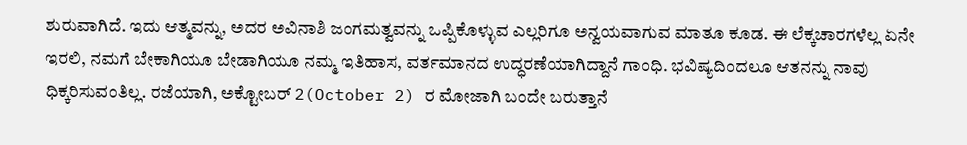ಶುರುವಾಗಿದೆ. ಇದು ಆತ್ಮವನ್ನು, ಅದರ ಅವಿನಾಶಿ ಜಂಗಮತ್ವವನ್ನು ಒಪ್ಪಿಕೊಳ್ಳುವ ಎಲ್ಲರಿಗೂ ಅನ್ವಯವಾಗುವ ಮಾತೂ ಕೂಡ. ಈ ಲೆಕ್ಕಚಾರಗಳೆಲ್ಲ ಏನೇ ಇರಲಿ, ನಮಗೆ ಬೇಕಾಗಿಯೂ ಬೇಡಾಗಿಯೂ ನಮ್ಮ ಇತಿಹಾಸ, ವರ್ತಮಾನದ ಉದ್ಧರಣೆಯಾಗಿದ್ದಾನೆ ಗಾಂಧಿ. ಭವಿಷ್ಯದಿಂದಲೂ ಆತನನ್ನು ನಾವು ಧಿಕ್ಕರಿಸುವಂತಿಲ್ಲ. ರಜೆಯಾಗಿ, ಅಕ್ಟೋಬರ್ 2(October 2) ರ ಮೋಜಾಗಿ ಬಂದೇ ಬರುತ್ತಾನೆ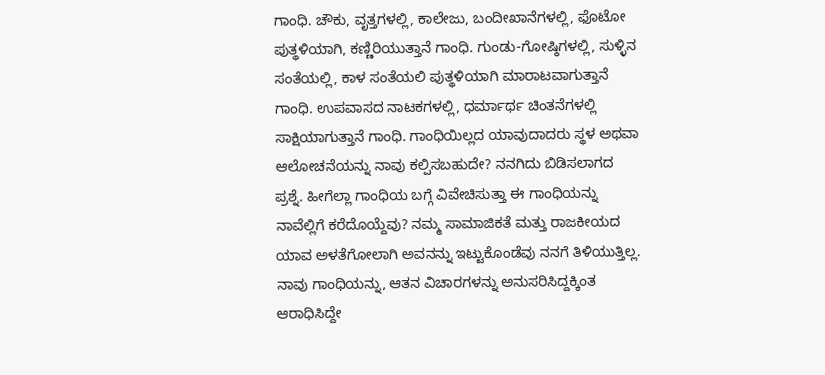ಗಾಂಧಿ. ಚೌಕು, ವೃತ್ತಗಳಲ್ಲಿ, ಕಾಲೇಜು, ಬಂದೀಖಾನೆಗಳಲ್ಲಿ, ಫೊಟೋ ಪುತ್ಥಳಿಯಾಗಿ, ಕಣ್ಣಿರಿಯುತ್ತಾನೆ ಗಾಂಧಿ. ಗುಂಡು-ಗೋಷ್ಠಿಗಳಲ್ಲಿ, ಸುಳ್ಳಿನ ಸಂತೆಯಲ್ಲಿ, ಕಾಳ ಸಂತೆಯಲಿ ಪುತ್ಥಳಿಯಾಗಿ ಮಾರಾಟವಾಗುತ್ತಾನೆ ಗಾಂಧಿ. ಉಪವಾಸದ ನಾಟಕಗಳಲ್ಲಿ, ಧರ್ಮಾರ್ಥ ಚಿಂತನೆಗಳಲ್ಲಿ ಸಾಕ್ಷಿಯಾಗುತ್ತಾನೆ ಗಾಂಧಿ. ಗಾಂಧಿಯಿಲ್ಲದ ಯಾವುದಾದರು ಸ್ಥಳ ಅಥವಾ ಆಲೋಚನೆಯನ್ನು ನಾವು ಕಲ್ಪಿಸಬಹುದೇ? ನನಗಿದು ಬಿಡಿಸಲಾಗದ ಪ್ರಶ್ನೆ. ಹೀಗೆಲ್ಲಾ ಗಾಂಧಿಯ ಬಗ್ಗೆ ವಿವೇಚಿಸುತ್ತಾ ಈ ಗಾಂಧಿಯನ್ನು ನಾವೆಲ್ಲಿಗೆ ಕರೆದೊಯ್ದೆವು? ನಮ್ಮ ಸಾಮಾಜಿಕತೆ ಮತ್ತು ರಾಜಕೀಯದ ಯಾವ ಅಳತೆಗೋಲಾಗಿ ಅವನನ್ನು ಇಟ್ಟುಕೊಂಡೆವು ನನಗೆ ತಿಳಿಯುತ್ತಿಲ್ಲ.
ನಾವು ಗಾಂಧಿಯನ್ನು, ಆತನ ವಿಚಾರಗಳನ್ನು ಅನುಸರಿಸಿದ್ದಕ್ಕಿಂತ ಆರಾಧಿಸಿದ್ದೇ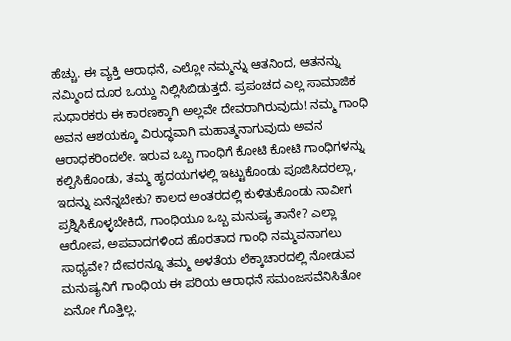ಹೆಚ್ಚು. ಈ ವ್ಯಕ್ತಿ ಆರಾಧನೆ, ಎಲ್ಲೋ ನಮ್ಮನ್ನು ಆತನಿಂದ, ಆತನನ್ನು ನಮ್ಮಿಂದ ದೂರ ಒಯ್ದು ನಿಲ್ಲಿಸಿಬಿಡುತ್ತದೆ. ಪ್ರಪಂಚದ ಎಲ್ಲ ಸಾಮಾಜಿಕ ಸುಧಾರಕರು ಈ ಕಾರಣಕ್ಕಾಗಿ ಅಲ್ಲವೇ ದೇವರಾಗಿರುವುದು! ನಮ್ಮ ಗಾಂಧಿ ಅವನ ಆಶಯಕ್ಕೂ ವಿರುದ್ಧವಾಗಿ ಮಹಾತ್ಮನಾಗುವುದು ಅವನ ಆರಾಧಕರಿಂದಲೇ. ಇರುವ ಒಬ್ಬ ಗಾಂಧಿಗೆ ಕೋಟಿ ಕೋಟಿ ಗಾಂಧಿಗಳನ್ನು ಕಲ್ಪಿಸಿಕೊಂಡು, ತಮ್ಮ ಹೃದಯಗಳಲ್ಲಿ ಇಟ್ಟುಕೊಂಡು ಪೂಜಿಸಿದರಲ್ಲಾ, ಇದನ್ನು ಏನೆನ್ನಬೇಕು? ಕಾಲದ ಅಂತರದಲ್ಲಿ ಕುಳಿತುಕೊಂಡು ನಾವೀಗ ಪ್ರಶ್ನಿಸಿಕೊಳ್ಳಬೇಕಿದೆ, ಗಾಂಧಿಯೂ ಒಬ್ಬ ಮನುಷ್ಯ ತಾನೇ? ಎಲ್ಲಾ ಆರೋಪ, ಅಪವಾದಗಳಿಂದ ಹೊರತಾದ ಗಾಂಧಿ ನಮ್ಮವನಾಗಲು ಸಾಧ್ಯವೇ? ದೇವರನ್ನೂ ತಮ್ಮ ಅಳತೆಯ ಲೆಕ್ಕಾಚಾರದಲ್ಲಿ ನೋಡುವ ಮನುಷ್ಯನಿಗೆ ಗಾಂಧಿಯ ಈ ಪರಿಯ ಆರಾಧನೆ ಸಮಂಜಸವೆನಿಸಿತೋ ಏನೋ ಗೊತ್ತಿಲ್ಲ.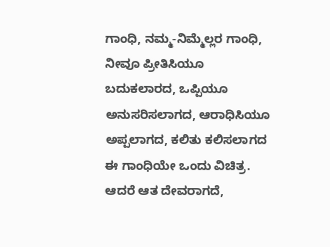ಗಾಂಧಿ, ನಮ್ಮ-ನಿಮ್ಮೆಲ್ಲರ ಗಾಂಧಿ, ನೀವೂ ಪ್ರೀತಿಸಿಯೂ ಬದುಕಲಾರದ, ಒಪ್ಪಿಯೂ ಅನುಸರಿಸಲಾಗದ, ಆರಾಧಿಸಿಯೂ ಅಪ್ಪಲಾಗದ, ಕಲಿತು ಕಲಿಸಲಾಗದ ಈ ಗಾಂಧಿಯೇ ಒಂದು ವಿಚಿತ್ರ. ಆದರೆ ಆತ ದೇವರಾಗದೆ,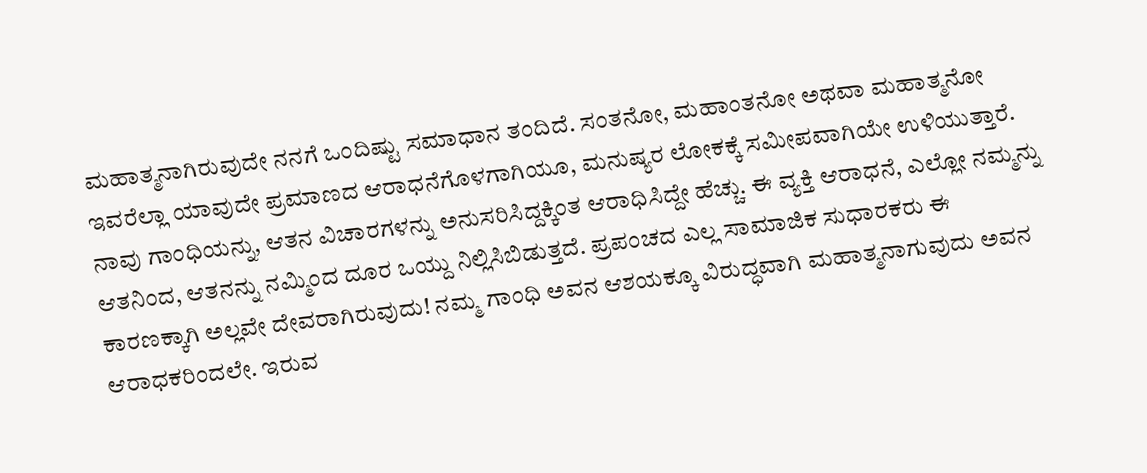ಮಹಾತ್ಮನಾಗಿರುವುದೇ ನನಗೆ ಒಂದಿಷ್ಟು ಸಮಾಧಾನ ತಂದಿದೆ. ಸಂತನೋ, ಮಹಾಂತನೋ ಅಥವಾ ಮಹಾತ್ಮನೋ ಇವರೆಲ್ಲಾ ಯಾವುದೇ ಪ್ರಮಾಣದ ಆರಾಧನೆಗೊಳಗಾಗಿಯೂ, ಮನುಷ್ಯರ ಲೋಕಕ್ಕೆ ಸಮೀಪವಾಗಿಯೇ ಉಳಿಯುತ್ತಾರೆ.
ನಾವು ಗಾಂಧಿಯನ್ನು, ಆತನ ವಿಚಾರಗಳನ್ನು ಅನುಸರಿಸಿದ್ದಕ್ಕಿಂತ ಆರಾಧಿಸಿದ್ದೇ ಹೆಚ್ಚು. ಈ ವ್ಯಕ್ತಿ ಆರಾಧನೆ, ಎಲ್ಲೋ ನಮ್ಮನ್ನು ಆತನಿಂದ, ಆತನನ್ನು ನಮ್ಮಿಂದ ದೂರ ಒಯ್ದು ನಿಲ್ಲಿಸಿಬಿಡುತ್ತದೆ. ಪ್ರಪಂಚದ ಎಲ್ಲ ಸಾಮಾಜಿಕ ಸುಧಾರಕರು ಈ ಕಾರಣಕ್ಕಾಗಿ ಅಲ್ಲವೇ ದೇವರಾಗಿರುವುದು! ನಮ್ಮ ಗಾಂಧಿ ಅವನ ಆಶಯಕ್ಕೂ ವಿರುದ್ಧವಾಗಿ ಮಹಾತ್ಮನಾಗುವುದು ಅವನ ಆರಾಧಕರಿಂದಲೇ. ಇರುವ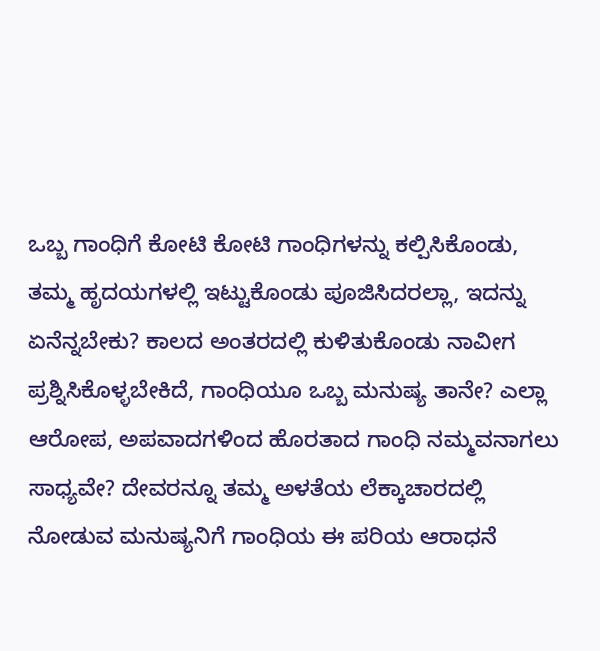ಒಬ್ಬ ಗಾಂಧಿಗೆ ಕೋಟಿ ಕೋಟಿ ಗಾಂಧಿಗಳನ್ನು ಕಲ್ಪಿಸಿಕೊಂಡು, ತಮ್ಮ ಹೃದಯಗಳಲ್ಲಿ ಇಟ್ಟುಕೊಂಡು ಪೂಜಿಸಿದರಲ್ಲಾ, ಇದನ್ನು ಏನೆನ್ನಬೇಕು? ಕಾಲದ ಅಂತರದಲ್ಲಿ ಕುಳಿತುಕೊಂಡು ನಾವೀಗ ಪ್ರಶ್ನಿಸಿಕೊಳ್ಳಬೇಕಿದೆ, ಗಾಂಧಿಯೂ ಒಬ್ಬ ಮನುಷ್ಯ ತಾನೇ? ಎಲ್ಲಾ ಆರೋಪ, ಅಪವಾದಗಳಿಂದ ಹೊರತಾದ ಗಾಂಧಿ ನಮ್ಮವನಾಗಲು ಸಾಧ್ಯವೇ? ದೇವರನ್ನೂ ತಮ್ಮ ಅಳತೆಯ ಲೆಕ್ಕಾಚಾರದಲ್ಲಿ ನೋಡುವ ಮನುಷ್ಯನಿಗೆ ಗಾಂಧಿಯ ಈ ಪರಿಯ ಆರಾಧನೆ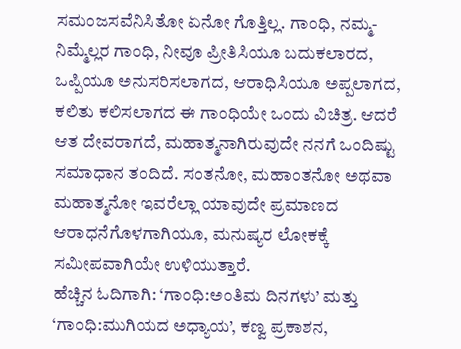ಸಮಂಜಸವೆನಿಸಿತೋ ಏನೋ ಗೊತ್ತಿಲ್ಲ. ಗಾಂಧಿ, ನಮ್ಮ-ನಿಮ್ಮೆಲ್ಲರ ಗಾಂಧಿ, ನೀವೂ ಪ್ರೀತಿಸಿಯೂ ಬದುಕಲಾರದ, ಒಪ್ಪಿಯೂ ಅನುಸರಿಸಲಾಗದ, ಆರಾಧಿಸಿಯೂ ಅಪ್ಪಲಾಗದ, ಕಲಿತು ಕಲಿಸಲಾಗದ ಈ ಗಾಂಧಿಯೇ ಒಂದು ವಿಚಿತ್ರ. ಆದರೆ ಆತ ದೇವರಾಗದೆ, ಮಹಾತ್ಮನಾಗಿರುವುದೇ ನನಗೆ ಒಂದಿಷ್ಟು ಸಮಾಧಾನ ತಂದಿದೆ. ಸಂತನೋ, ಮಹಾಂತನೋ ಅಥವಾ ಮಹಾತ್ಮನೋ ಇವರೆಲ್ಲಾ ಯಾವುದೇ ಪ್ರಮಾಣದ ಆರಾಧನೆಗೊಳಗಾಗಿಯೂ, ಮನುಷ್ಯರ ಲೋಕಕ್ಕೆ ಸಮೀಪವಾಗಿಯೇ ಉಳಿಯುತ್ತಾರೆ.
ಹೆಚ್ಚಿನ ಓದಿಗಾಗಿ: ‘ಗಾಂಧಿ:ಅಂತಿಮ ದಿನಗಳು’ ಮತ್ತು ‘ಗಾಂಧಿ:ಮುಗಿಯದ ಅಧ್ಯಾಯ’, ಕಣ್ವ ಪ್ರಕಾಶನ,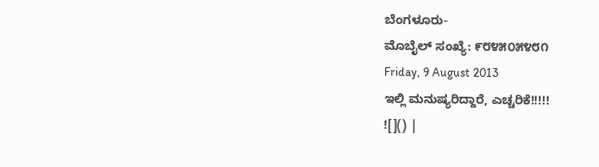ಬೆಂಗಳೂರು-
ಮೊಬೈಲ್ ಸಂಖ್ಯೆ: ೯೮೪೫೦೫೪೮೧
Friday, 9 August 2013
ಇಲ್ಲಿ ಮನುಷ್ಯರಿದ್ದಾರೆ, ಎಚ್ಚರಿಕೆ!!!!!
![]() |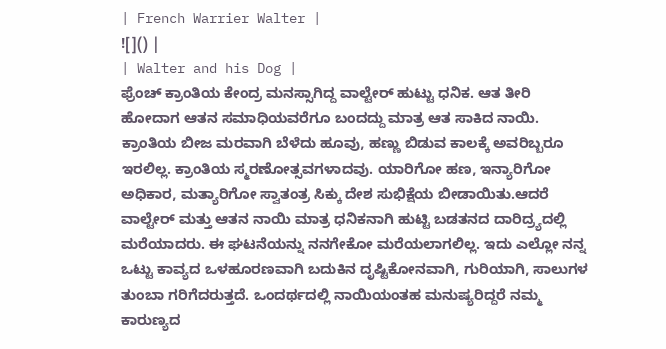| French Warrier Walter |
![]() |
| Walter and his Dog |
ಫ್ರೆಂಚ್ ಕ್ರಾಂತಿಯ ಕೇಂದ್ರ ಮನಸ್ಸಾಗಿದ್ದ ವಾಲ್ಟೇರ್ ಹುಟ್ಟು ಧನಿಕ. ಆತ ತೀರಿ ಹೋದಾಗ ಆತನ ಸಮಾಧಿಯವರೆಗೂ ಬಂದದ್ದು ಮಾತ್ರ ಆತ ಸಾಕಿದ ನಾಯಿ. ಕ್ರಾಂತಿಯ ಬೀಜ ಮರವಾಗಿ ಬೆಳೆದು ಹೂವು, ಹಣ್ಣು ಬಿಡುವ ಕಾಲಕ್ಕೆ ಅವರಿಬ್ಬರೂ ಇರಲಿಲ್ಲ. ಕ್ರಾಂತಿಯ ಸ್ಮರಣೋತ್ಸವಗಳಾದವು. ಯಾರಿಗೋ ಹಣ, ಇನ್ಯಾರಿಗೋ ಅಧಿಕಾರ, ಮತ್ಯಾರಿಗೋ ಸ್ವಾತಂತ್ರ ಸಿಕ್ಕು ದೇಶ ಸುಭಿಕ್ಷೆಯ ಬೀಡಾಯಿತು.ಆದರೆ ವಾಲ್ಟೇರ್ ಮತ್ತು ಆತನ ನಾಯಿ ಮಾತ್ರ ಧನಿಕನಾಗಿ ಹುಟ್ಟಿ ಬಡತನದ ದಾರಿದ್ರ್ಯದಲ್ಲಿ ಮರೆಯಾದರು. ಈ ಘಟನೆಯನ್ನು ನನಗೇಕೋ ಮರೆಯಲಾಗಲಿಲ್ಲ. ಇದು ಎಲ್ಲೋ ನನ್ನ ಒಟ್ಟು ಕಾವ್ಯದ ಒಳಹೂರಣವಾಗಿ ಬದುಕಿನ ದೃಷ್ಟಿಕೋನವಾಗಿ, ಗುರಿಯಾಗಿ, ಸಾಲುಗಳ ತುಂಬಾ ಗರಿಗೆದರುತ್ತದೆ. ಒಂದರ್ಥದಲ್ಲಿ ನಾಯಿಯಂತಹ ಮನುಷ್ಯರಿದ್ದರೆ ನಮ್ಮ ಕಾರುಣ್ಯದ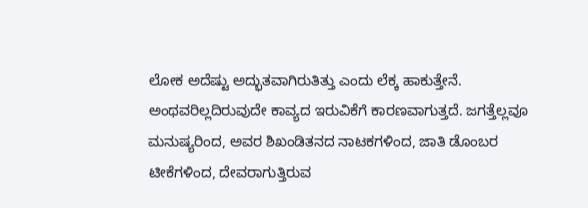ಲೋಕ ಅದೆಷ್ಟು ಅದ್ಭುತವಾಗಿರುತಿತ್ತು ಎಂದು ಲೆಕ್ಕ ಹಾಕುತ್ತೇನೆ. ಅಂಥವರಿಲ್ಲದಿರುವುದೇ ಕಾವ್ಯದ ಇರುವಿಕೆಗೆ ಕಾರಣವಾಗುತ್ತದೆ. ಜಗತ್ತೆಲ್ಲವೂ ಮನುಷ್ಯರಿಂದ, ಅವರ ಶಿಖಂಡಿತನದ ನಾಟಕಗಳಿಂದ, ಜಾತಿ ಡೊಂಬರ ಟೀಕೆಗಳಿಂದ, ದೇವರಾಗುತ್ತಿರುವ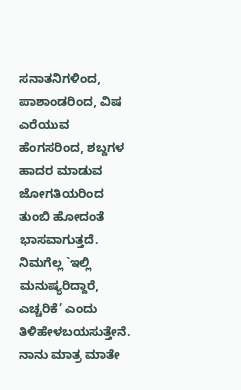ಸನಾತನಿಗಳಿಂದ, ಪಾಶಾಂಡರಿಂದ, ವಿಷ ಎರೆಯುವ ಹೆಂಗಸರಿಂದ, ಶಬ್ದಗಳ ಹಾದರ ಮಾಡುವ ಜೋಗತಿಯರಿಂದ ತುಂಬಿ ಹೋದಂತೆ ಭಾಸವಾಗುತ್ತದೆ. ನಿಮಗೆಲ್ಲ `ಇಲ್ಲಿ ಮನುಷ್ಯರಿದ್ದಾರೆ, ಎಚ್ಚರಿಕೆ’ ಎಂದು ತಿಳಿಹೇಳಬಯಸುತ್ತೇನೆ. ನಾನು ಮಾತ್ರ ಮಾತೇ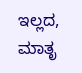ಇಲ್ಲದ, ಮಾತೃ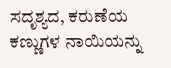ಸದೃಶ್ಯದ, ಕರುಣೆಯ ಕಣ್ಣುಗಳ ನಾಯಿಯನ್ನು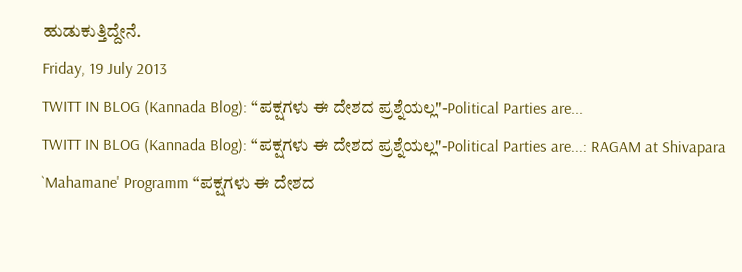ಹುಡುಕುತ್ತಿದ್ದೇನೆ.
Friday, 19 July 2013
TWITT IN BLOG (Kannada Blog): “ಪಕ್ಷಗಳು ಈ ದೇಶದ ಪ್ರಶ್ನೆಯಲ್ಲ"-Political Parties are...
TWITT IN BLOG (Kannada Blog): “ಪಕ್ಷಗಳು ಈ ದೇಶದ ಪ್ರಶ್ನೆಯಲ್ಲ"-Political Parties are...: RAGAM at Shivapara `Mahamane' Programm “ಪಕ್ಷಗಳು ಈ ದೇಶದ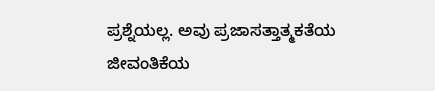ಪ್ರಶ್ನೆಯಲ್ಲ. ಅವು ಪ್ರಜಾಸತ್ತಾತ್ಮಕತೆಯ ಜೀವಂತಿಕೆಯ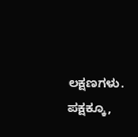ಲಕ್ಷಣಗಳು. ಪಕ್ಷಕ್ಕೂ,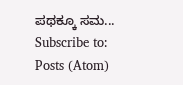ಪಥಕ್ಕೂ ಸಮ...
Subscribe to:
Posts (Atom)